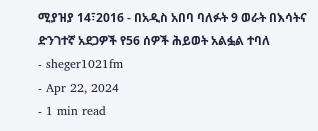ሚያዝያ 14፣2016 - በአዲስ አበባ ባለፉት 9 ወራት በእሳትና ድንገተኛ አደጋዎች የ56 ሰዎች ሕይወት አልፏል ተባለ
- sheger1021fm
- Apr 22, 2024
- 1 min read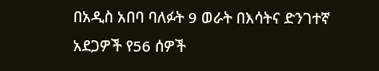በአዲስ አበባ ባለፉት 9 ወራት በእሳትና ድንገተኛ አደጋዎች የ56 ሰዎች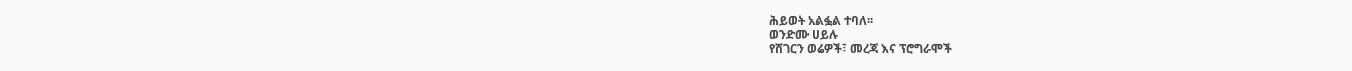ሕይወት አልፏል ተባለ፡፡
ወንድሙ ሀይሉ
የሸገርን ወሬዎች፣ መረጃ እና ፕሮግራሞች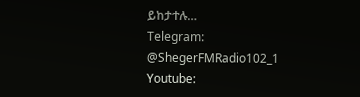ይከታተሉ…
Telegram: @ShegerFMRadio102_1
Youtube: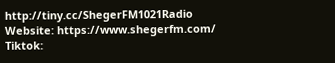http://tiny.cc/ShegerFM1021Radio
Website: https://www.shegerfm.com/
Tiktok: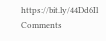https://bit.ly/44Dd6Il
Comments